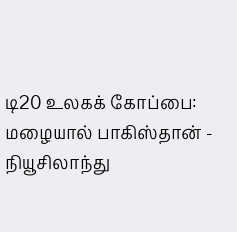டி20 உலகக் கோப்பை: மழையால் பாகிஸ்தான் - நியூசிலாந்து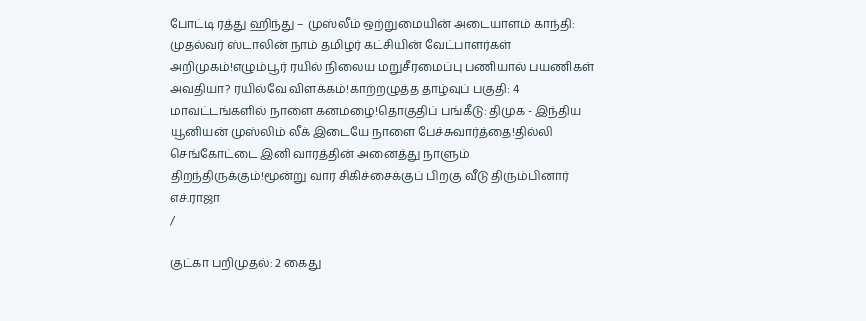போட்டி ரத்து ஹிந்து – முஸ்லீம் ஒற்றுமையின் அடையாளம் காந்தி: முதல்வர் ஸ்டாலின் நாம் தமிழர் கட்சியின் வேட்பாளர்கள் அறிமுகம்!எழும்பூர் ரயில் நிலைய மறுசீரமைப்பு பணியால் பயணிகள் அவதியா? ரயில்வே விளக்கம்!காற்றழுத்த தாழ்வுப் பகுதி: 4 மாவட்டங்களில் நாளை கனமழை!தொகுதிப் பங்கீடு: திமுக - இந்திய யூனியன் முஸ்லிம் லீக் இடையே நாளை பேச்சுவார்த்தை!தில்லி செங்கோட்டை இனி வாரத்தின் அனைத்து நாளும் திறந்திருக்கும்!மூன்று வார சிகிச்சைக்குப் பிறகு வீடு திரும்பினார் எச்.ராஜா
/

குட்கா பறிமுதல்: 2 கைது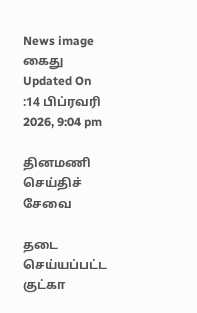News image
கைது
Updated On :14 பிப்ரவரி 2026, 9:04 pm

தினமணி செய்திச் சேவை

தடை செய்யப்பட்ட குட்கா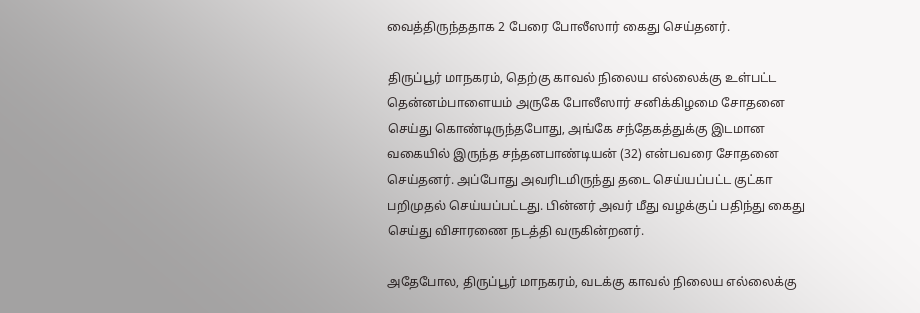வைத்திருந்ததாக 2 பேரை போலீஸார் கைது செய்தனர்.

திருப்பூர் மாநகரம், தெற்கு காவல் நிலைய எல்லைக்கு உள்பட்ட தென்னம்பாளையம் அருகே போலீஸார் சனிக்கிழமை சோதனை செய்து கொண்டிருந்தபோது, அங்கே சந்தேகத்துக்கு இடமான வகையில் இருந்த சந்தனபாண்டியன் (32) என்பவரை சோதனை செய்தனர். அப்போது அவரிடமிருந்து தடை செய்யப்பட்ட குட்கா பறிமுதல் செய்யப்பட்டது. பின்னர் அவர் மீது வழக்குப் பதிந்து கைது செய்து விசாரணை நடத்தி வருகின்றனர்.

அதேபோல, திருப்பூர் மாநகரம், வடக்கு காவல் நிலைய எல்லைக்கு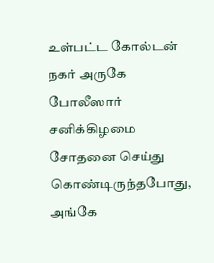உள்பட்ட கோல்டன் நகர் அருகே போலீஸார் சனிக்கிழமை சோதனை செய்து கொண்டிருந்தபோது, அங்கே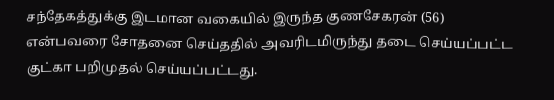சந்தேகத்துக்கு இடமான வகையில் இருந்த குணசேகரன் (56) என்பவரை சோதனை செய்ததில் அவரிடமிருந்து தடை செய்யப்பட்ட குட்கா பறிமுதல் செய்யப்பட்டது.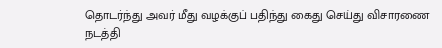தொடர்ந்து அவர் மீது வழக்குப் பதிந்து கைது செய்து விசாரணை நடத்தி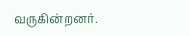வருகின்றனர்.